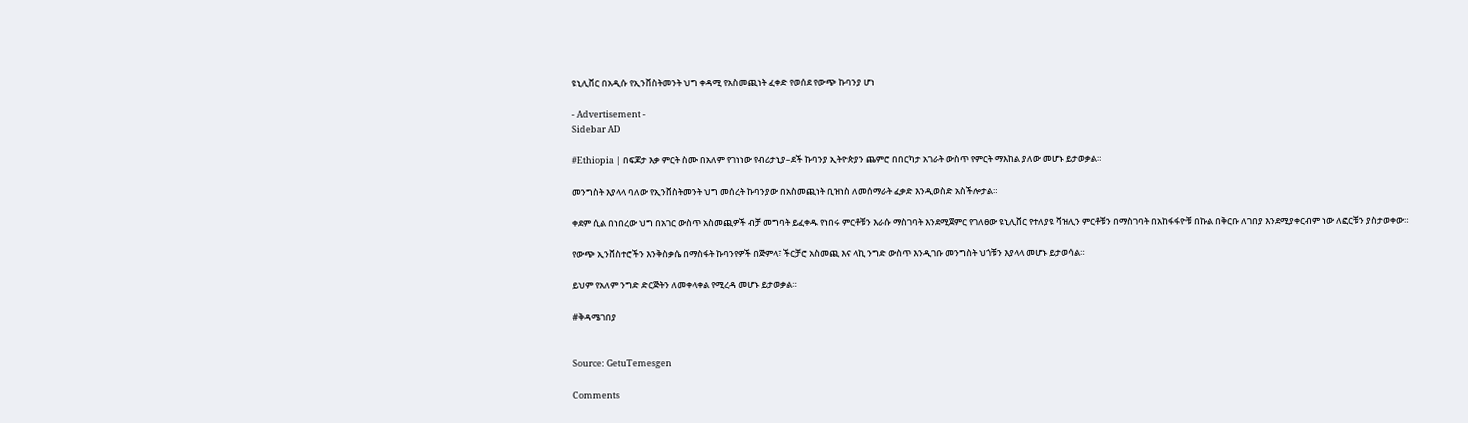ዩኒሊቨር በአዲሱ የኢንቨስትመንት ህግ ቀዳሚ የአስመጪነት ፈቀድ የወሰደ የውጭ ኩባንያ ሆነ

- Advertisement -
Sidebar AD

#Ethiopia | በፍጆታ እቃ ምርት ስሙ በአለም የገነነው የብሪታኒያ–ደች ኩባንያ ኢትዮጵያን ጨምሮ በበርካታ አገራት ውስጥ የምርት ማእከል ያለው መሆኑ ይታወቃል።

መንግስት እያላላ ባለው የኢንቨስትመንት ህግ መሰረት ኩባንያው በአስመጪነት ቢዝነስ ለመሰማራት ፈቃድ እንዲወስድ አስችሎታል።

ቀደም ሲል በነበረው ህግ በአገር ውስጥ አስመጪዎች ብቻ መግባት ይፈቀዱ የነበሩ ምርቶቹን እራሱ ማስገባት እንደሚጀምር የገለፀው ዩኒሊቨር የተለያዩ ቫዝሊን ምርቶቹን በማስገባት በአከፋፋዮቹ በኩል በቅርቡ ለገበያ እንደሚያቀርብም ነው ለፎርቹን ያስታወቀው።

የውጭ ኢንቨስተሮችን እንቅስቃሴ በማስፋት ኩባንየዎች በጅምላ፣ ችርቻሮ አስመጪ እና ላኪ ንግድ ውስጥ እንዲገቡ መንግስት ህጎቹን እያላላ መሆኑ ይታወሳል።

ይህም የአለም ንግድ ድርጅትን ለመቀላቀል የሚረዳ መሆኑ ይታወቃል።

#ቅዳሜገበያ


Source: GetuTemesgen

Comments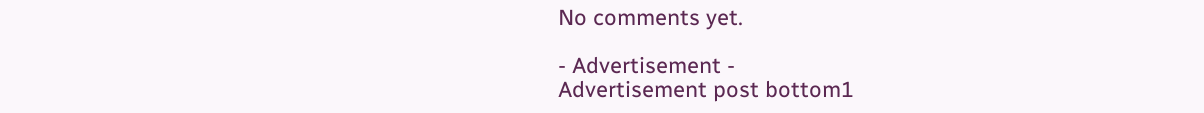No comments yet.

- Advertisement -
Advertisement post bottom1